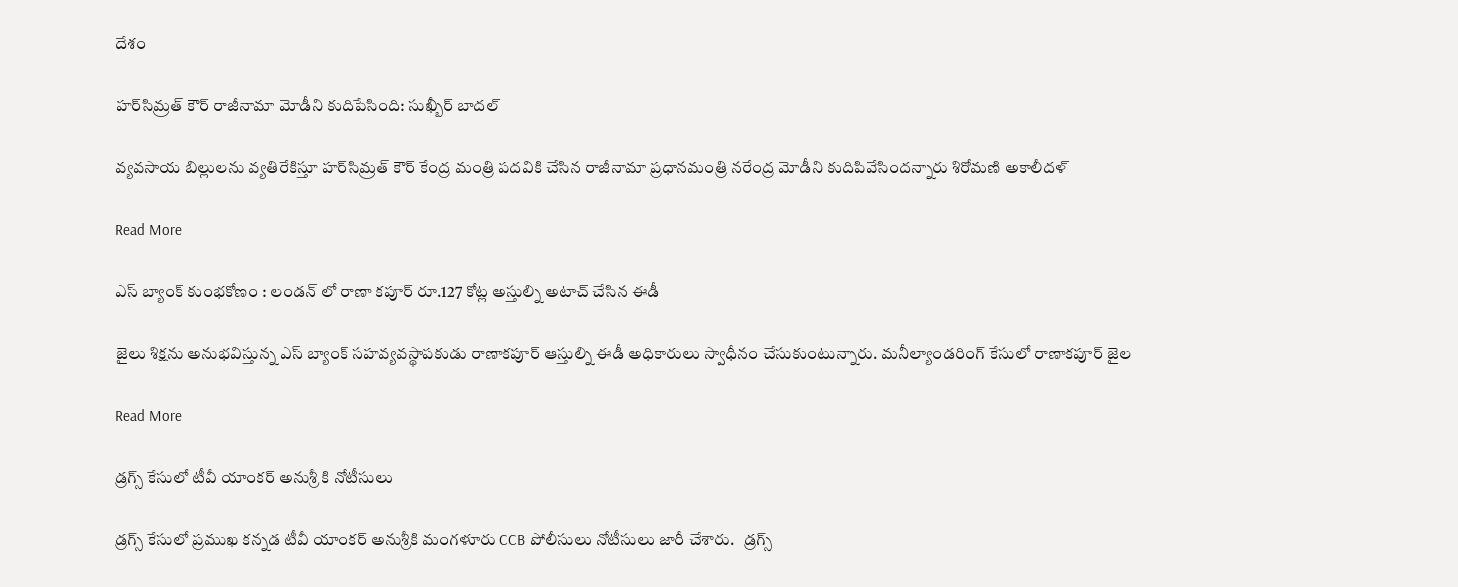దేశం

హర్‌సిమ్రత్‌ కౌర్‌ రాజీనామా మోడీని కుదిపేసింది: సుఖ్బీర్‌ బాదల్‌

వ్యవసాయ బిల్లులను వ్యతిరేకిస్తూ హర్‌సిమ్రత్‌ కౌర్‌ కేంద్ర మంత్రి పదవికి చేసిన రాజీనామా ప్రధానమంత్రి నరేంద్ర మోడీని కుదిపివేసిందన్నారు శిరోమణి అకాలీదళ్

Read More

ఎస్ బ్యాంక్ కుంభకోణం : లండన్ లో రాణా కపూర్ రూ.127 కోట్ల అస్తుల్ని అటాచ్ చేసిన ఈడీ

జైలు శిక్షను అనుభవిస్తున్న ఎస్ బ్యాంక్ సహవ్యవస్థాపకుడు రాణాకపూర్ ఆస్తుల్ని ఈడీ అధికారులు స్వాధీనం చేసుకుంటున్నారు. మనీల్యాండరింగ్ కేసులో రాణాకపూర్ జైల

Read More

డ్రగ్స్ కేసులో టీవీ యాంకర్ అనుశ్రీ కి నోటీసులు

డ్రగ్స్ కేసులో ప్రముఖ కన్నడ టీవీ యాంకర్ అనుశ్రీకి మంగళూరు CCB పోలీసులు నోటీసులు జారీ చేశారు.   డ్రగ్స్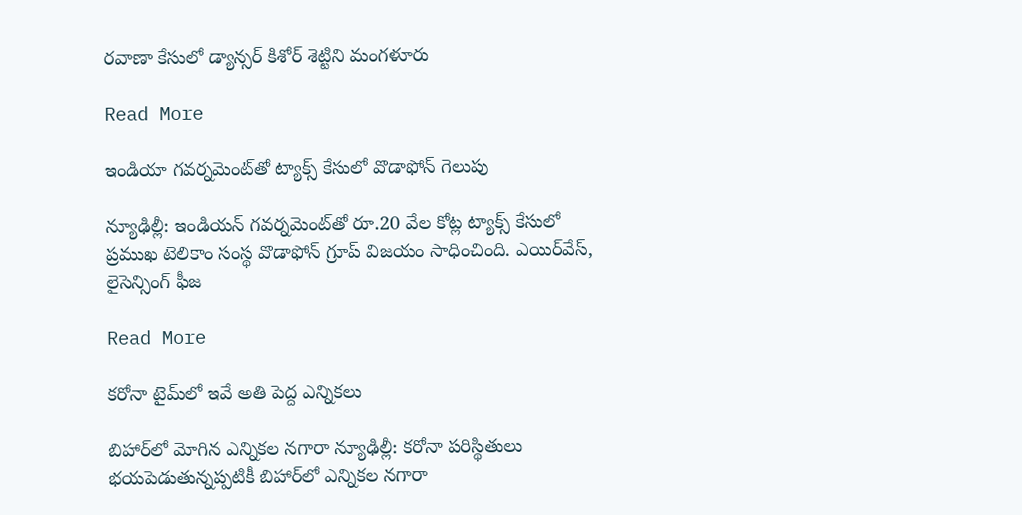రవాణా కేసులో డ్యాన్సర్ కిశోర్ శెట్టిని మంగళూరు

Read More

ఇండియా గవర్నమెంట్‌‌తో ట్యాక్స్ కేసులో వొడాఫోన్ గెలుపు

న్యూఢిల్లీ: ఇండియన్ గవర్నమెంట్‌‌తో రూ.20 వేల కోట్ల ట్యాక్స్ కేసులో ప్రముఖ టెలికాం సంస్థ వొడాఫోన్ గ్రూప్ విజయం సాధించింది. ఎయిర్‌‌వేస్, లైసెన్సింగ్ ఫీజ

Read More

కరోనా టైమ్‌‌లో ఇవే అతి పెద్ద ఎన్నికలు

బిహార్‌‌లో మోగిన ఎన్నికల నగారా న్యూఢిల్లీ: కరోనా పరిస్థితులు భయపెడుతున్నప్పటికీ బిహార్‌‌లో‌‌ ఎన్నికల నగారా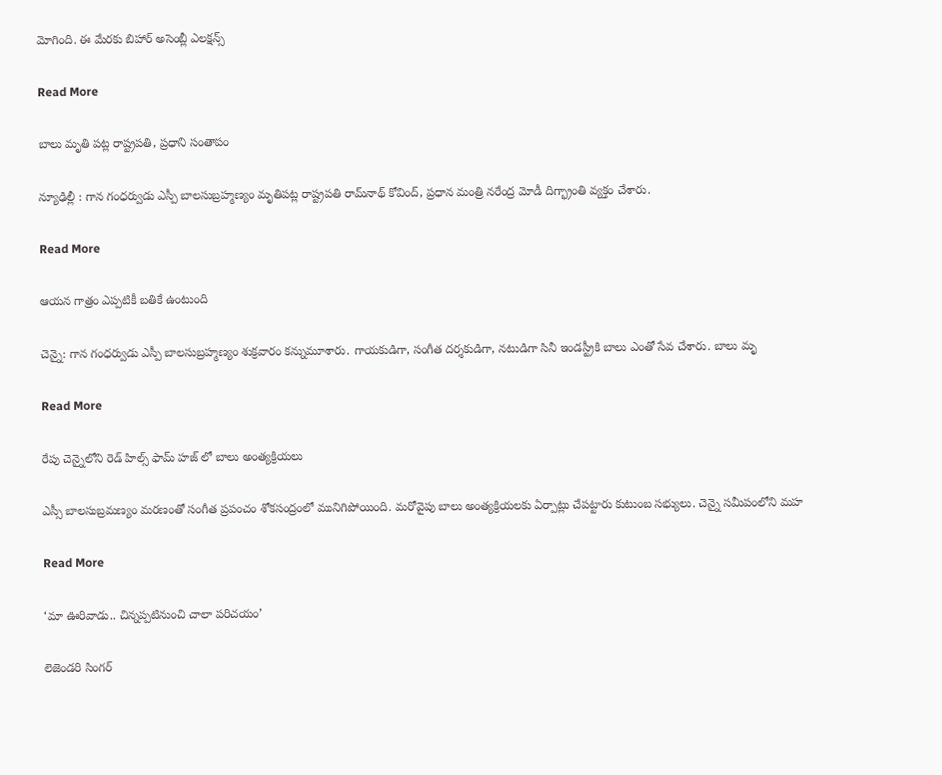మోగింది. ఈ మేరకు బిహార్ అసెంబ్లీ ఎలక్షన్స్‌

Read More

బాలు మృతి ప‌ట్ల రాష్ట్ర‌‌ప‌తి, ప్ర‌ధాని సంతాపం

న్యూఢిల్లీ : గాన గంధ‌ర్వుడు ఎస్పీ బాల‌సుబ్ర‌హ్మణ్యం మృతిప‌ట్ల రాష్ట్రపతి రామ్‌నాథ్‌ కోవింద్‌, ప్రధాన మంత్రి నరేంద్ర మోడీ‌ దిగ్భ్రాంతి వ్యక్తం చేశారు.

Read More

ఆయన గాత్రం ఎప్పటికీ బతికే ఉంటుంది

చెన్నై: గాన గంధర్వుడు ఎస్పీ బాలసుబ్రహ్మణ్యం శుక్రవారం కన్నుమూశారు. గాయకుడిగా, సంగీత దర్శకుడిగా, నటుడిగా సినీ ఇండస్ట్రీకి బాలు ఎంతో సేవ చేశారు. బాలు మృ

Read More

రేపు చెన్నైలోని రెడ్ హిల్స్ ఫామ్ హ‌జ్ లో బాలు అంత్య‌క్రియ‌లు

ఎస్సీ బాలసుబ్రమణ్యం మరణంతో సంగీత ప్రపంచం శోకసంద్రంలో మునిగిపోయింది. మరోవైపు బాలు అంత్యక్రియలకు ఏర్పాట్లు చేపట్టారు కుటుంబ సభ్యులు. చెన్నై సమీపంలోని మహ

Read More

‘మా ఊరివాడు.. చిన్నప్పటినుంచి చాలా పరిచయం’

లెజెండ‌రి సింగ‌ర్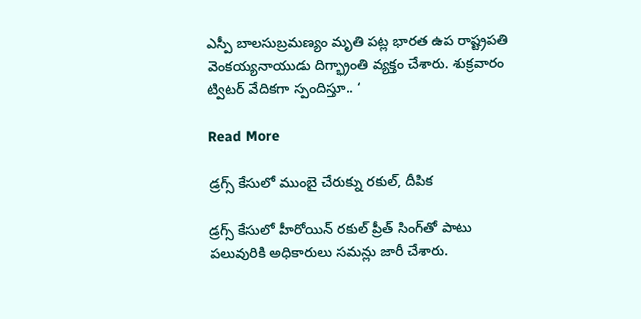ఎస్పీ బాలసుబ్రమణ్యం మృతి పట్ల భారత ఉప రాష్ట్రపతి వెంకయ్యనాయుడు దిగ్భ్రాంతి వ్యక్తం చేశారు. శుక్రవారం ట్విటర్‌ వేదికగా స్పందిస్తూ.. ‘

Read More

డ్రగ్స్‌ కేసులో ముంబై చేరుక్ను రకుల్‌, దీపిక

డ్ర‌గ్స్ కేసులో హీరోయిన్ రకుల్ ప్రీత్ సింగ్‌తో పాటు పలువురికి అధికారులు సమన్లు జారీ చేశారు.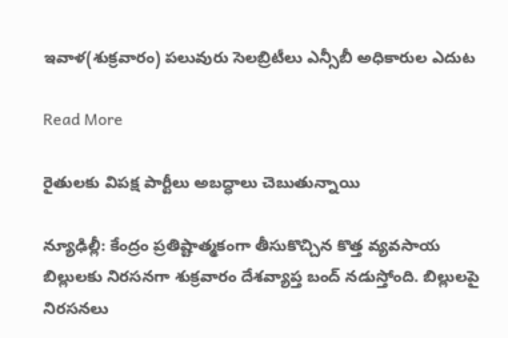ఇవాళ(శుక్రవారం) పలువురు సెలబ్రిటీలు ఎన్సీబీ అధికారుల ఎదుట

Read More

రైతులకు విపక్ష పార్టీలు అబద్ధాలు చెబుతున్నాయి

న్యూఢిల్లీ: కేంద్రం ప్రతిష్టాత్మకంగా తీసుకొచ్చిన కొత్త వ్యవసాయ బిల్లులకు నిరసనగా శుక్రవారం దేశవ్యాప్త బంద్‌‌ నడుస్తోంది. బిల్లులపై నిరసనలు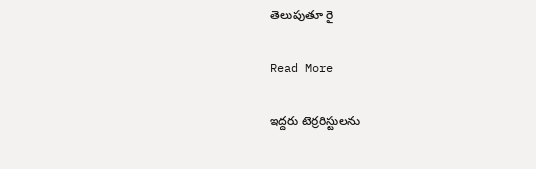తెలుపుతూ రై

Read More

ఇద్దరు టెర్రరిస్టులను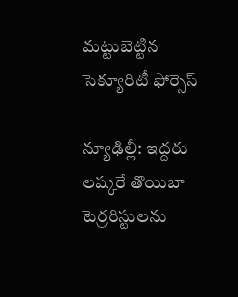మట్టుబెట్టిన సెక్యూరిటీ ఫోర్సెస్

న్యూఢిల్లీ: ఇద్దరు లష్కరే తొయిబా టెర్రరిస్టులను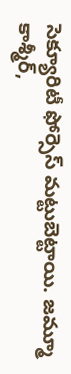సెక్యూరిటీ ఫోర్సెస్ మట్టుబెట్టాయి. జమ్మూ కాశ్మీర్‌‌,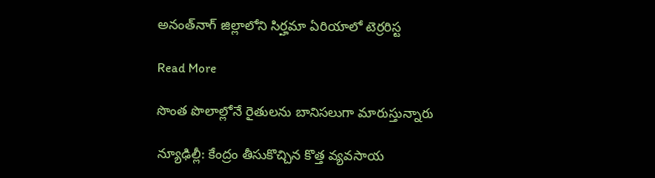అనంత్‌‌నాగ్ జిల్లాలోని సిర్హమా ఏరియాలో టెర్రరిస్ట

Read More

సొంత పొలాల్లోనే రైతులను బానిసలుగా మారుస్తున్నారు

న్యూఢిల్లీ: కేంద్రం తీసుకొచ్చిన కొత్త వ్యవసాయ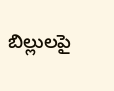బిల్లులపై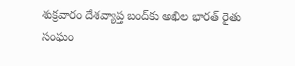శుక్రవారం దేశవ్యాప్త బంద్‌‌‌కు అఖిల భారత్ రైతు సంఘం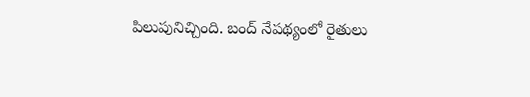పిలుపునిచ్చింది. బంద్ నేపథ్యంలో రైతులు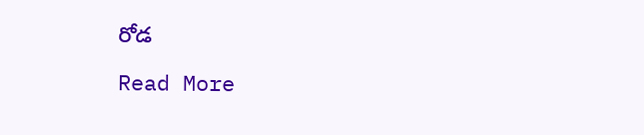రోడ

Read More